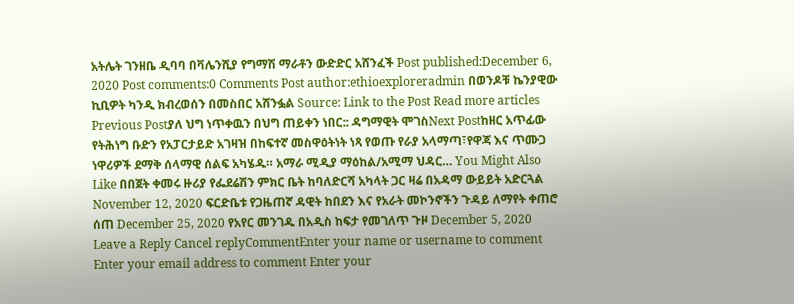አትሌት ገንዘቤ ዲባባ በቫሌንሺያ የግማሽ ማራቶን ውድድር አሸንፈች Post published:December 6, 2020 Post comments:0 Comments Post author:ethioexploreradmin በወንዶቹ ኬንያዊው ኪቢዎት ካንዲ ክብረወሰን በመስበር አሸንፏል Source: Link to the Post Read more articles Previous Postያለ ህግ ነጥቀዉን በህግ ጠይቀን ነበር:: ዳግማዊት ሞገስNext Postከዘር አጥፊው የትሕነግ ቡድን የአፓርታይድ አገዛዝ በከፍተኛ መስዋዕትነት ነጻ የወጡ የራያ አላማጣ፣የዋጃ እና ጥሙጋ ነዋሪዎች ደማቅ ሰላማዊ ሰልፍ አካሄዱ። አማራ ሚዲያ ማዕከል/አሚማ ህዳር… You Might Also Like በበጀት ቀመሩ ዙሪያ የፌደሬሽን ምክር ቤት ከባለድርሻ አካላት ጋር ዛሬ በአዳማ ውይይት አድርጓል November 12, 2020 ፍርድቤቱ የጋዜጠኛ ዳዊት ከበደን እና የአራት መኮንኖችን ጉዳይ ለማየት ቀጠሮ ሰጠ December 25, 2020 የአየር መንገዱ በአዲስ ከፍታ የመገለጥ ጉዞ December 5, 2020 Leave a Reply Cancel replyCommentEnter your name or username to comment Enter your email address to comment Enter your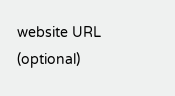website URL (optional)